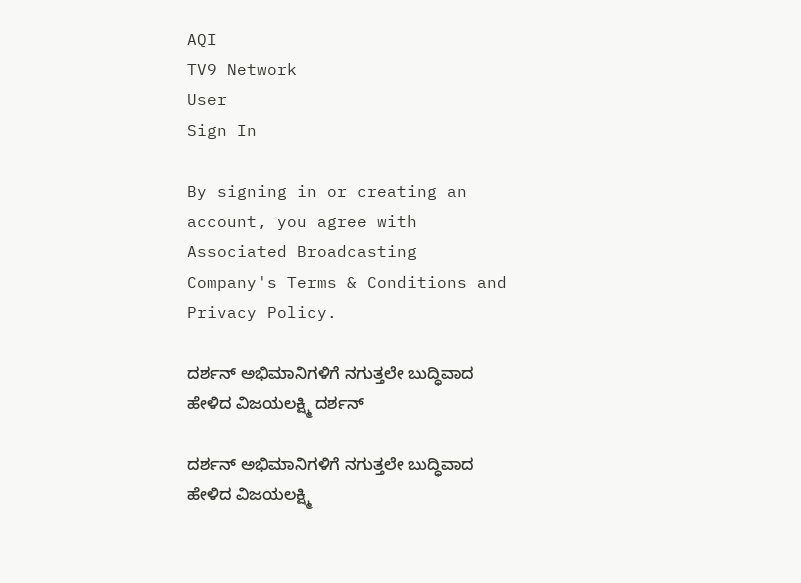AQI
TV9 Network
User
Sign In

By signing in or creating an account, you agree with Associated Broadcasting Company's Terms & Conditions and Privacy Policy.

ದರ್ಶನ್ ಅಭಿಮಾನಿಗಳಿಗೆ ನಗುತ್ತಲೇ ಬುದ್ಧಿವಾದ ಹೇಳಿದ ವಿಜಯಲಕ್ಷ್ಮಿ ದರ್ಶನ್

ದರ್ಶನ್ ಅಭಿಮಾನಿಗಳಿಗೆ ನಗುತ್ತಲೇ ಬುದ್ಧಿವಾದ ಹೇಳಿದ ವಿಜಯಲಕ್ಷ್ಮಿ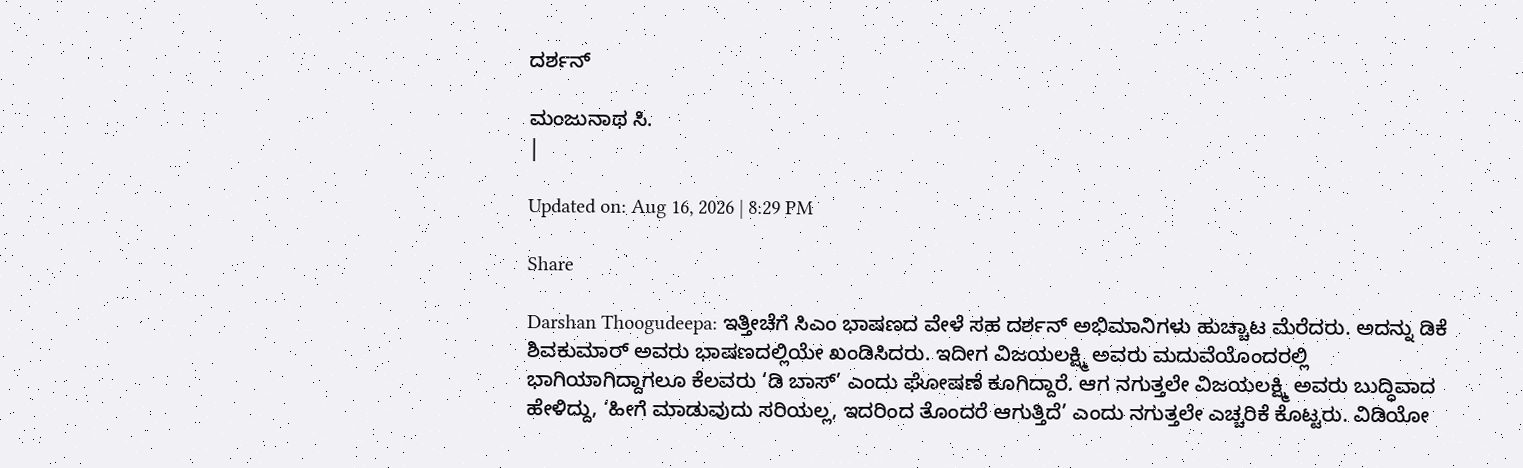ದರ್ಶನ್

ಮಂಜುನಾಥ ಸಿ.
|

Updated on: Aug 16, 2026 | 8:29 PM

Share

Darshan Thoogudeepa: ಇತ್ತೀಚೆಗೆ ಸಿಎಂ ಭಾಷಣದ ವೇಳೆ ಸಹ ದರ್ಶನ್ ಅಭಿಮಾನಿಗಳು ಹುಚ್ಚಾಟ ಮೆರೆದರು. ಅದನ್ನು ಡಿಕೆ ಶಿವಕುಮಾರ್ ಅವರು ಭಾಷಣದಲ್ಲಿಯೇ ಖಂಡಿಸಿದರು. ಇದೀಗ ವಿಜಯಲಕ್ಷ್ಮಿ ಅವರು ಮದುವೆಯೊಂದರಲ್ಲಿ ಭಾಗಿಯಾಗಿದ್ದಾಗಲೂ ಕೆಲವರು ‘ಡಿ ಬಾಸ್’ ಎಂದು ಘೋಷಣೆ ಕೂಗಿದ್ದಾರೆ. ಆಗ ನಗುತ್ತಲೇ ವಿಜಯಲಕ್ಷ್ಮಿ ಅವರು ಬುದ್ಧಿವಾದ ಹೇಳಿದ್ದು, ‘ಹೀಗೆ ಮಾಡುವುದು ಸರಿಯಲ್ಲ, ಇದರಿಂದ ತೊಂದರೆ ಆಗುತ್ತಿದೆ’ ಎಂದು ನಗುತ್ತಲೇ ಎಚ್ಚರಿಕೆ ಕೊಟ್ಟರು. ವಿಡಿಯೋ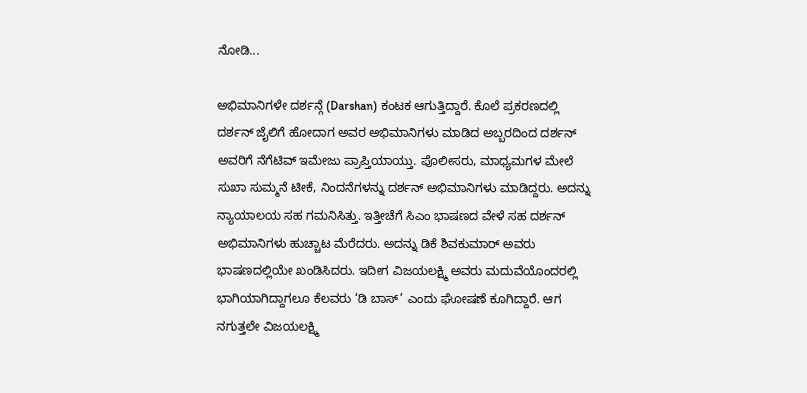ನೋಡಿ...

ಅಭಿಮಾನಿಗಳೇ ದರ್ಶನ್ಗೆ (Darshan) ಕಂಟಕ ಆಗುತ್ತಿದ್ದಾರೆ. ಕೊಲೆ ಪ್ರಕರಣದಲ್ಲಿ ದರ್ಶನ್ ಜೈಲಿಗೆ ಹೋದಾಗ ಅವರ ಅಭಿಮಾನಿಗಳು ಮಾಡಿದ ಅಬ್ಬರದಿಂದ ದರ್ಶನ್ ಅವರಿಗೆ ನೆಗೆಟಿವ್ ಇಮೇಜು ಪ್ರಾಪ್ತಿಯಾಯ್ತು. ಪೊಲೀಸರು, ಮಾಧ್ಯಮಗಳ ಮೇಲೆ ಸುಖಾ ಸುಮ್ಮನೆ ಟೀಕೆ, ನಿಂದನೆಗಳನ್ನು ದರ್ಶನ್ ಅಭಿಮಾನಿಗಳು ಮಾಡಿದ್ದರು. ಅದನ್ನು ನ್ಯಾಯಾಲಯ ಸಹ ಗಮನಿಸಿತ್ತು. ಇತ್ತೀಚೆಗೆ ಸಿಎಂ ಭಾಷಣದ ವೇಳೆ ಸಹ ದರ್ಶನ್ ಅಭಿಮಾನಿಗಳು ಹುಚ್ಚಾಟ ಮೆರೆದರು. ಅದನ್ನು ಡಿಕೆ ಶಿವಕುಮಾರ್ ಅವರು ಭಾಷಣದಲ್ಲಿಯೇ ಖಂಡಿಸಿದರು. ಇದೀಗ ವಿಜಯಲಕ್ಷ್ಮಿ ಅವರು ಮದುವೆಯೊಂದರಲ್ಲಿ ಭಾಗಿಯಾಗಿದ್ದಾಗಲೂ ಕೆಲವರು ‘ಡಿ ಬಾಸ್’ ಎಂದು ಘೋಷಣೆ ಕೂಗಿದ್ದಾರೆ. ಆಗ ನಗುತ್ತಲೇ ವಿಜಯಲಕ್ಷ್ಮಿ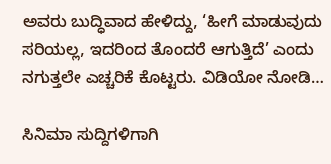ಅವರು ಬುದ್ಧಿವಾದ ಹೇಳಿದ್ದು, ‘ಹೀಗೆ ಮಾಡುವುದು ಸರಿಯಲ್ಲ, ಇದರಿಂದ ತೊಂದರೆ ಆಗುತ್ತಿದೆ’ ಎಂದು ನಗುತ್ತಲೇ ಎಚ್ಚರಿಕೆ ಕೊಟ್ಟರು. ವಿಡಿಯೋ ನೋಡಿ…

ಸಿನಿಮಾ ಸುದ್ದಿಗಳಿಗಾಗಿ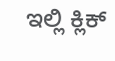ಇಲ್ಲಿ ಕ್ಲಿಕ್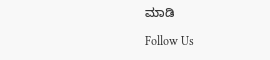ಮಾಡಿ

Follow Us